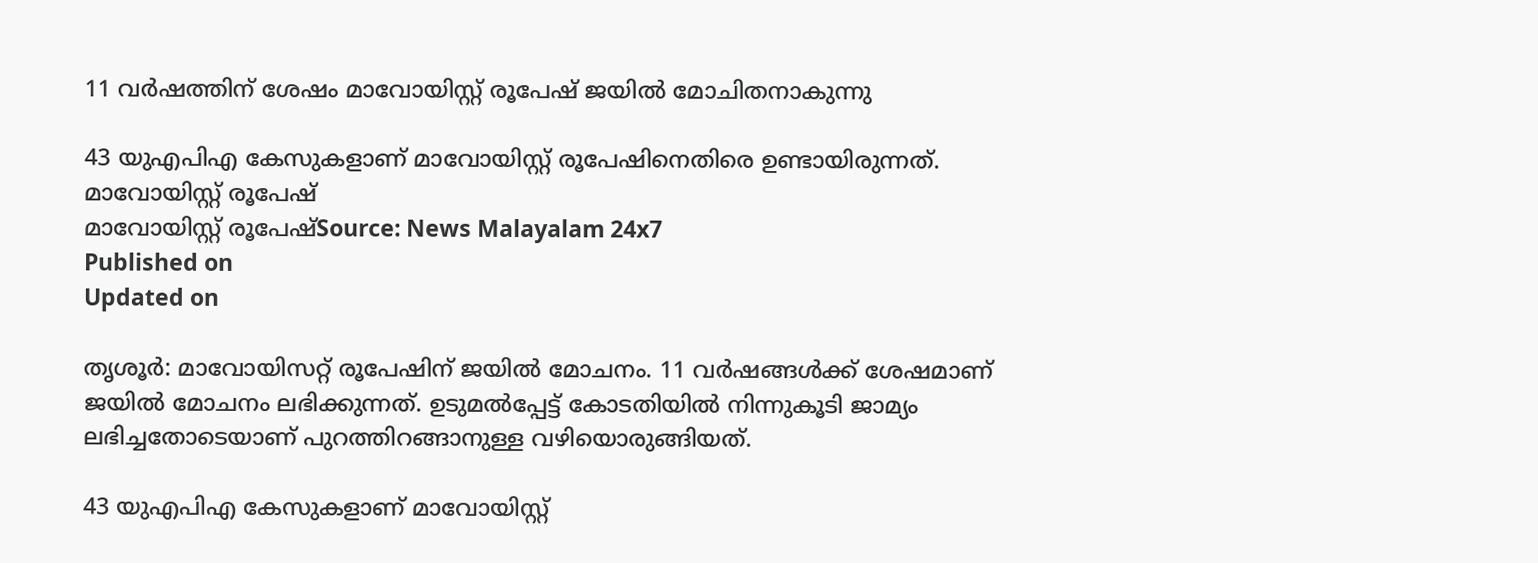11 വര്‍ഷത്തിന് ശേഷം മാവോയിസ്റ്റ് രൂപേഷ് ജയില്‍ മോചിതനാകുന്നു

43 യുഎപിഎ കേസുകളാണ് മാവോയിസ്റ്റ് രൂപേഷിനെതിരെ ഉണ്ടായിരുന്നത്.
മാവോയിസ്റ്റ് രൂപേഷ്
മാവോയിസ്റ്റ് രൂപേഷ്Source: News Malayalam 24x7
Published on
Updated on

തൃശൂര്‍: മാവോയിസറ്റ് രൂപേഷിന് ജയില്‍ മോചനം. 11 വര്‍ഷങ്ങള്‍ക്ക് ശേഷമാണ് ജയില്‍ മോചനം ലഭിക്കുന്നത്. ഉടുമല്‍പ്പേട്ട് കോടതിയില്‍ നിന്നുകൂടി ജാമ്യം ലഭിച്ചതോടെയാണ് പുറത്തിറങ്ങാനുള്ള വഴിയൊരുങ്ങിയത്.

43 യുഎപിഎ കേസുകളാണ് മാവോയിസ്റ്റ്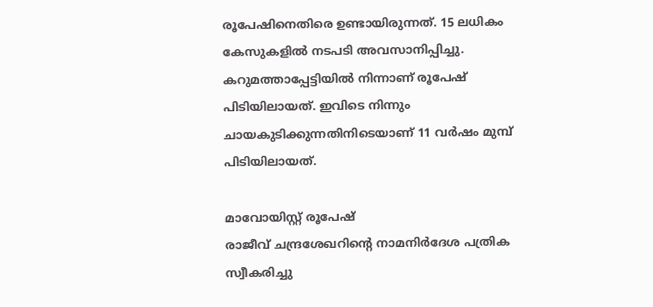രൂപേഷിനെതിരെ ഉണ്ടായിരുന്നത്. 15 ലധികം കേസുകളില്‍ നടപടി അവസാനിപ്പിച്ചു. കറുമത്താപ്പേട്ടിയില്‍ നിന്നാണ് രൂപേഷ് പിടിയിലായത്. ഇവിടെ നിന്നും ചായകുടിക്കുന്നതിനിടെയാണ് 11 വര്‍ഷം മുമ്പ് പിടിയിലായത്.

മാവോയിസ്റ്റ് രൂപേഷ്
രാജീവ് ചന്ദ്രശേഖറിന്റെ നാമനിര്‍ദേശ പത്രിക സ്വീകരിച്ചു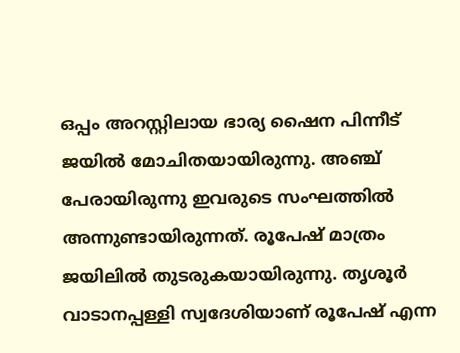ഒപ്പം അറസ്റ്റിലായ ഭാര്യ ഷൈന പിന്നീട് ജയില്‍ മോചിതയായിരുന്നു. അഞ്ച് പേരായിരുന്നു ഇവരുടെ സംഘത്തില്‍ അന്നുണ്ടായിരുന്നത്. രൂപേഷ് മാത്രം ജയിലില്‍ തുടരുകയായിരുന്നു. തൃശൂര്‍ വാടാനപ്പള്ളി സ്വദേശിയാണ് രൂപേഷ് എന്ന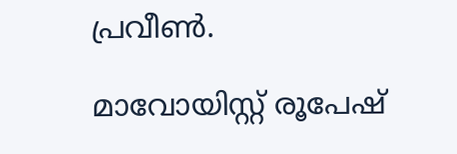പ്രവീണ്‍.

മാവോയിസ്റ്റ് രൂപേഷ്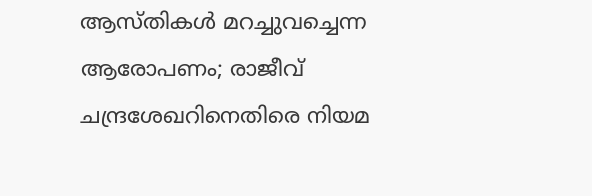ആസ്തികള്‍ മറച്ചുവച്ചെന്ന ആരോപണം; രാജീവ് ചന്ദ്രശേഖറിനെതിരെ നിയമ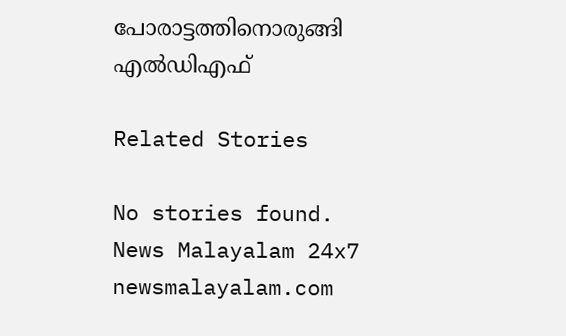പോരാട്ടത്തിനൊരുങ്ങി എല്‍ഡിഎഫ്

Related Stories

No stories found.
News Malayalam 24x7
newsmalayalam.com